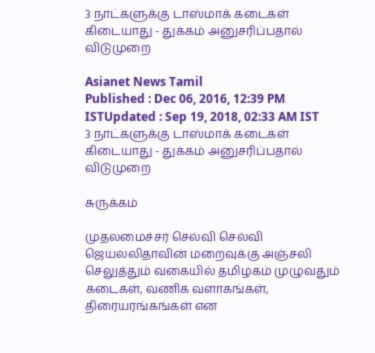3 நாட்களுக்கு டாஸ்மாக் கடைகள் கிடையாது - துக்கம் அனுசரிப்பதால் விடுமுறை

Asianet News Tamil
Published : Dec 06, 2016, 12:39 PM ISTUpdated : Sep 19, 2018, 02:33 AM IST
3 நாட்களுக்கு டாஸ்மாக் கடைகள் கிடையாது - துக்கம் அனுசரிப்பதால் விடுமுறை

சுருக்கம்

முதலமைச்சர் செல்வி செல்வி ஜெயலலிதாவின் மறைவுக்கு அஞ்சலி செலுத்தும் வகையில் தமிழகம் முழுவதும் கடைகள், வணிக வளாகங்கள், திரையரங்கங்கள் என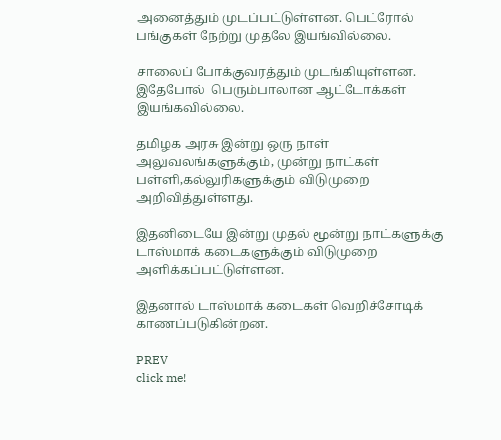அனைத்தும் முடப்பட்டுள்ளன. பெட்ரோல் பங்குகள் நேற்று முதலே இயங்வில்லை.

சாலைப் போக்குவரத்தும் முடங்கியுள்ளன. இதேபோல்  பெரும்பாலான ஆட்டோக்கள் இயங்கவில்லை.

தமிழக அரசு இன்று ஒரு நாள் அலுவலங்களுக்கும், முன்று நாட்கள் பள்ளி,கல்லுரிகளுக்கும் விடுமுறை அறிவித்துள்ளது.

இதனிடையே இன்று முதல் மூன்று நாட்களுக்கு டாஸ்மாக் கடைகளுக்கும் விடுமுறை அளிக்கப்பட்டுள்ளன.

இதனால் டாஸ்மாக் கடைகள் வெறிச்சோடிக் காணப்படுகின்றன.

PREV
click me!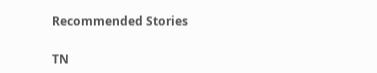Recommended Stories

TN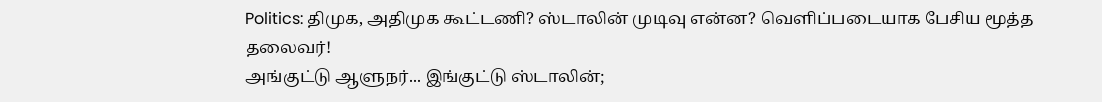Politics: திமுக, அதிமுக கூட்டணி? ஸ்டாலின் முடிவு என்ன? வெளிப்படையாக பேசிய மூத்த தலைவர்!
அங்குட்டு ஆளுநர்... இங்குட்டு ஸ்டாலின்;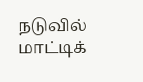நடுவில் மாட்டிக்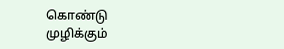கொண்டு முழிக்கும்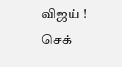விஜய் ! செக்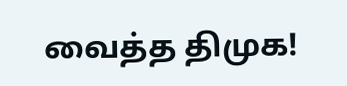வைத்த திமுக!